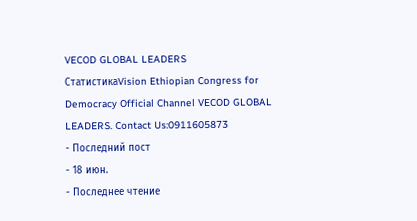VECOD GLOBAL LEADERS
СтатистикаVision Ethiopian Congress for Democracy Official Channel VECOD GLOBAL LEADERS. Contact Us:0911605873
- Последний пост
- 18 июн.
- Последнее чтение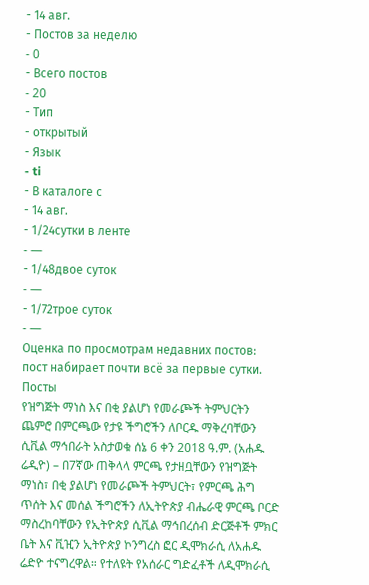- 14 авг.
- Постов за неделю
- 0
- Всего постов
- 20
- Тип
- открытый
- Язык
- ti
- В каталоге с
- 14 авг.
- 1/24сутки в ленте
- —
- 1/48двое суток
- —
- 1/72трое суток
- —
Оценка по просмотрам недавних постов: пост набирает почти всё за первые сутки.
Посты
የዝግጅት ማነስ እና በቂ ያልሆነ የመራጮች ትምህርትን ጨምሮ በምርጫው የታዩ ችግሮችን ለቦርዱ ማቅረባቸውን ሲቪል ማኅበራት አስታወቁ ሰኔ 6 ቀን 2018 ዓ.ም. (አሐዱ ሬዲዮ) – በ7ኛው ጠቅላላ ምርጫ የታዘቧቸውን የዝግጅት ማነስ፣ በቂ ያልሆነ የመራጮች ትምህርት፣ የምርጫ ሕግ ጥሰት እና መሰል ችግሮችን ለኢትዮጵያ ብሔራዊ ምርጫ ቦርድ ማስረከባቸውን የኢትዮጵያ ሲቪል ማኅበረሰብ ድርጅቶች ምክር ቤት እና ቪዢን ኢትዮጵያ ኮንግረስ ፎር ዲሞክራሲ ለአሐዱ ሬድዮ ተናግረዋል። የተለዩት የአሰራር ግድፈቶች ለዲሞክራሲ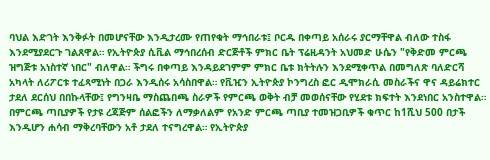ባህል እድገት እንቅፉት በመሆናቸው እንዲታረሙ የጠየቁት ማኅበራቱ፤ ቦርዱ በቀጣይ አሰራሩ ያርማቸዋል ብለው ተስፋ እንደሚያደርጉ ገልጸዋል። የኢትዮጵያ ሲቪል ማኅበረሰብ ድርጅቶች ምክር ቤት ፕሬዚዳንት አህመድ ሁሴን "የቅድመ ምርጫ ዝግጅቱ አነስተኛ ነበር" ብለዋል። ችግሩ በቀጣይ እንዳይደገምም ምክር ቤቱ ክትትሉን እንደሚቀጥል በመግለጽ ባለድርሻ አካላት ለሪፖርቱ ተፈጻሚነት በጋራ እንዲሰሩ አሳስበዋል። የቪዢን ኢትዮጵያ ኮንግረስ ፎር ዲሞክራሲ መስራችና ዋና ዳይሬክተር ታደለ ደርሰህ በበኩላቸው፤ የግንዛቤ ማስጨበጫ ስራዎች የምርጫ ወቅት ብቻ መወሰናቸው የሂደቱ ክፍተት እንደነበር አንስተዋል። በምርጫ ጣቢያዎች የታዩ ረጃጅም ሰልፎችን ለማቃለልም የአንድ ምርጫ ጣቢያ ተመዝጋቢዎች ቁጥር ከ1ሺህ 500 በታች እንዲሆን ሐሳብ ማቅረባቸውን አቶ ታደለ ተናግረዋል። የኢትዮጵያ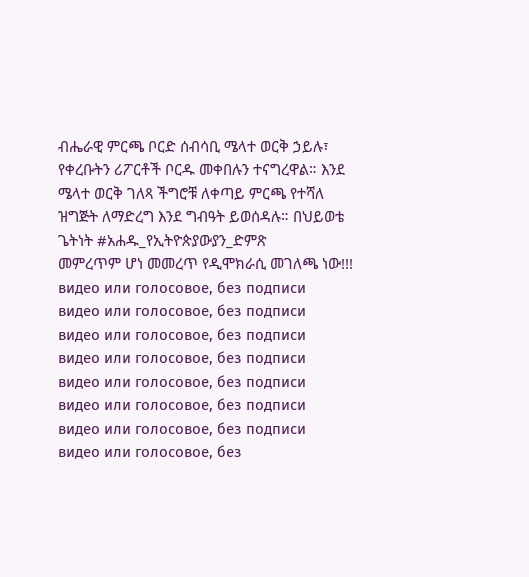ብሔራዊ ምርጫ ቦርድ ሰብሳቢ ሜላተ ወርቅ ኃይሉ፣ የቀረቡትን ሪፖርቶች ቦርዱ መቀበሉን ተናግረዋል። እንደ ሜላተ ወርቅ ገለጻ ችግሮቹ ለቀጣይ ምርጫ የተሻለ ዝግጅት ለማድረግ እንደ ግብዓት ይወሰዳሉ። በህይወቴ ጌትነት #አሐዱ_የኢትዮጵያውያን_ድምጽ
መምረጥም ሆነ መመረጥ የዲሞክራሲ መገለጫ ነው!!!
видео или голосовое, без подписи
видео или голосовое, без подписи
видео или голосовое, без подписи
видео или голосовое, без подписи
видео или голосовое, без подписи
видео или голосовое, без подписи
видео или голосовое, без подписи
видео или голосовое, без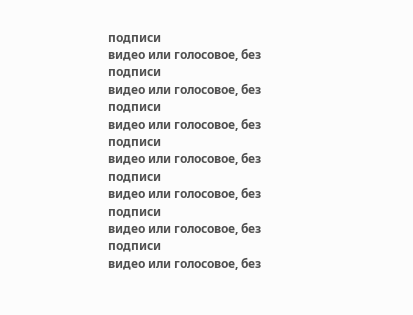подписи
видео или голосовое, без подписи
видео или голосовое, без подписи
видео или голосовое, без подписи
видео или голосовое, без подписи
видео или голосовое, без подписи
видео или голосовое, без подписи
видео или голосовое, без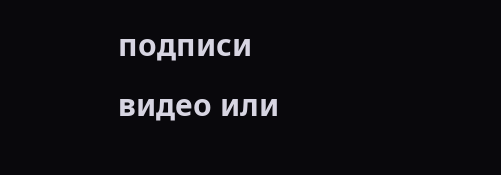подписи
видео или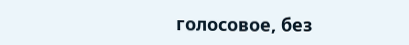голосовое, без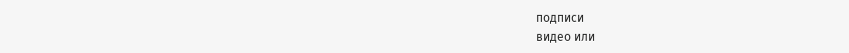подписи
видео или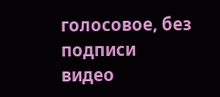голосовое, без подписи
видео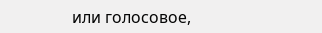или голосовое,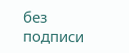без подписи